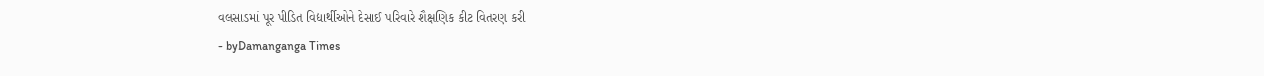વલસાડમાં પૂર પીડિત વિદ્યાર્થીઓને દેસાઈ પરિવારે શૈક્ષણિક કીટ વિતરણ કરી
- byDamanganga Times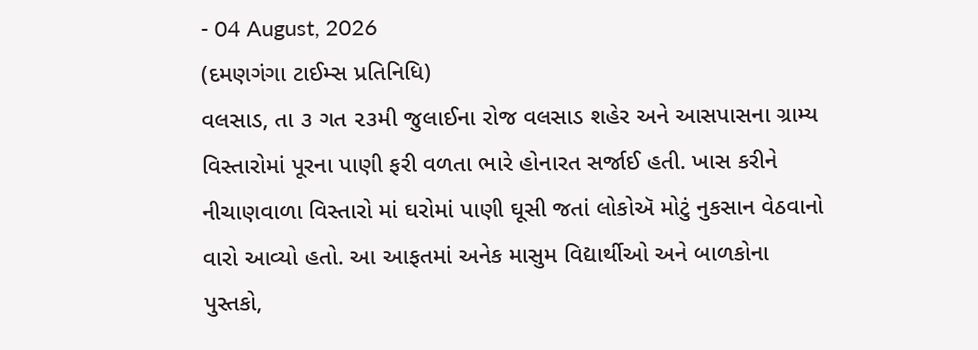- 04 August, 2026
(દમણગંગા ટાઈમ્સ પ્રતિનિધિ)
વલસાડ, તા ૩ ગત ૨૩મી જુલાઈના રોજ વલસાડ શહેર અને આસપાસના ગ્રામ્ય વિસ્તારોમાં પૂરના પાણી ફરી વળતા ભારે હોનારત સર્જાઈ હતી. ખાસ કરીને નીચાણવાળા વિસ્તારો માં ઘરોમાં પાણી ઘૂસી જતાં લોકોઍ મોટું નુકસાન વેઠવાનો વારો આવ્યો હતો. આ આફતમાં અનેક માસુમ વિદ્યાર્થીઓ અને બાળકોના પુસ્તકો,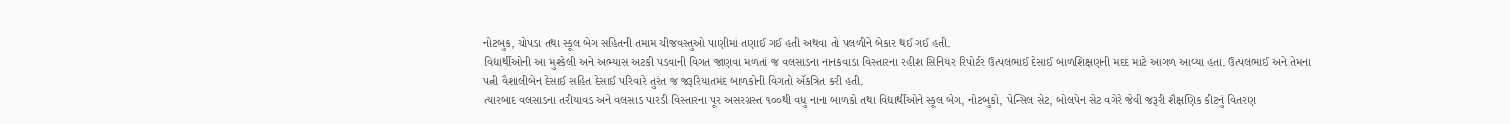નોટબુક, ચોપડા તથા સ્કૂલ બેગ સહિતની તમામ ચીજવસ્તુઓ પાણીમાં તણાઈ ગઈ હતી અથવા તો પલળીને બેકાર થઈ ગઈ હતી.
વિદ્યાર્થીઓની આ મુશ્કેલી અને અભ્યાસ અટકી પડવાની વિગત જાણવા મળતાં જ વલસાડના નાનકવાડા વિસ્તારના રહીશ સિનિયર રિપોર્ટર ઉત્પલભાઈ દેસાઈ બાળશિક્ષણની મદદ માટે આગળ આવ્યા હતા. ઉત્પલભાઈ અને તેમના પત્ની વૈશાલીબેન દેસાઈ સહિત દેસાઈ પરિવારે તુરંત જ જરૂરિયાતમંદ બાળકોની વિગતો ઍકત્રિત કરી હતી.
ત્યારબાદ વલસાડના તરીયાવડ અને વલસાડ પારડી વિસ્તારના પૂર અસરગ્રસ્ત ૧૦૦થી વધુ નાના બાળકો તથા વિદ્યાર્થીઓને સ્કૂલ બેગ, નોટબુકો, પેન્સિલ સેટ, બોલપેન સેટ વગેરે જેવી જરૂરી શૈક્ષણિક કીટનું વિતરણ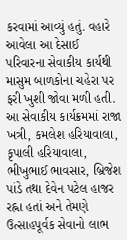કરવામાં આવ્યું હતું. વહારે આવેલા આ દેસાઈ પરિવારના સેવાકીય કાર્યથી માસુમ બાળકોના ચહેરા પર ફરી ખુશી જોવા મળી હતી. આ સેવાકીય કાર્યક્રમમાં રાજા ખત્રી, કમલેશ હરિયાવાલા, કૃપાલી હરિયાવાલા, ભીખુભાઈ ભાવસાર, બ્રિજેશ પાંડે તથા દેવેન પટેલ હાજર રહ્ના હતાં અને તેમણે ઉત્સાહપૂર્વક સેવાનો લાભ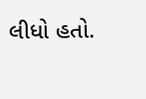લીધો હતો.